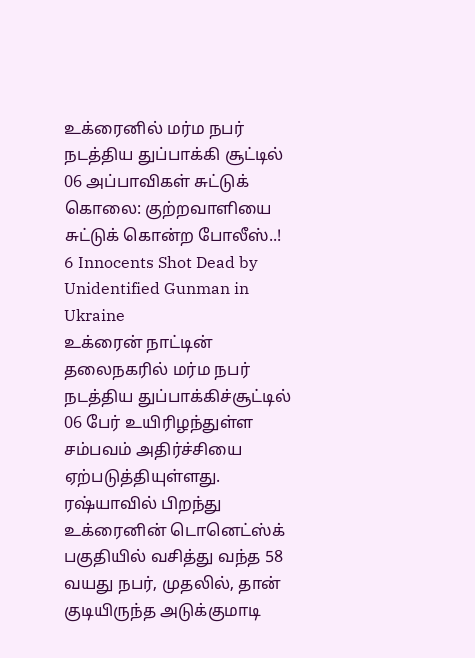உக்ரைனில் மர்ம நபர் நடத்திய துப்பாக்கி சூட்டில் 06 அப்பாவிகள் சுட்டுக் கொலை: குற்றவாளியை சுட்டுக் கொன்ற போலீஸ்..!
6 Innocents Shot Dead by Unidentified Gunman in Ukraine
உக்ரைன் நாட்டின் தலைநகரில் மர்ம நபர் நடத்திய துப்பாக்கிச்சூட்டில் 06 பேர் உயிரிழந்துள்ள சம்பவம் அதிர்ச்சியை ஏற்படுத்தியுள்ளது. ரஷ்யாவில் பிறந்து உக்ரைனின் டொனெட்ஸ்க் பகுதியில் வசித்து வந்த 58 வயது நபர், முதலில், தான் குடியிருந்த அடுக்குமாடி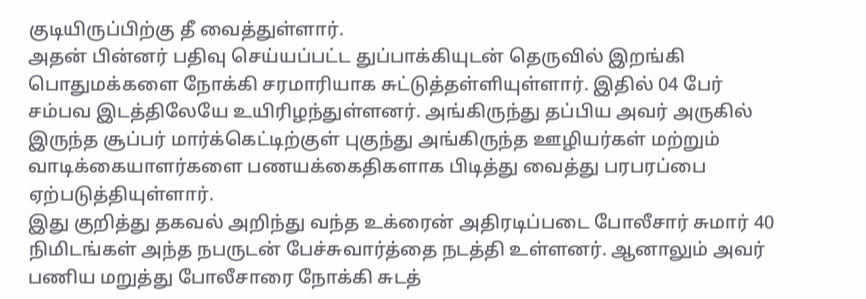குடியிருப்பிற்கு தீ வைத்துள்ளார்.
அதன் பின்னர் பதிவு செய்யப்பட்ட துப்பாக்கியுடன் தெருவில் இறங்கி பொதுமக்களை நோக்கி சரமாரியாக சுட்டுத்தள்ளியுள்ளார். இதில் 04 பேர் சம்பவ இடத்திலேயே உயிரிழந்துள்ளனர். அங்கிருந்து தப்பிய அவர் அருகில் இருந்த சூப்பர் மார்க்கெட்டிற்குள் புகுந்து அங்கிருந்த ஊழியர்கள் மற்றும் வாடிக்கையாளர்களை பணயக்கைதிகளாக பிடித்து வைத்து பரபரப்பை ஏற்படுத்தியுள்ளார்.
இது குறித்து தகவல் அறிந்து வந்த உக்ரைன் அதிரடிப்படை போலீசார் சுமார் 40 நிமிடங்கள் அந்த நபருடன் பேச்சுவார்த்தை நடத்தி உள்ளனர். ஆனாலும் அவர் பணிய மறுத்து போலீசாரை நோக்கி சுடத்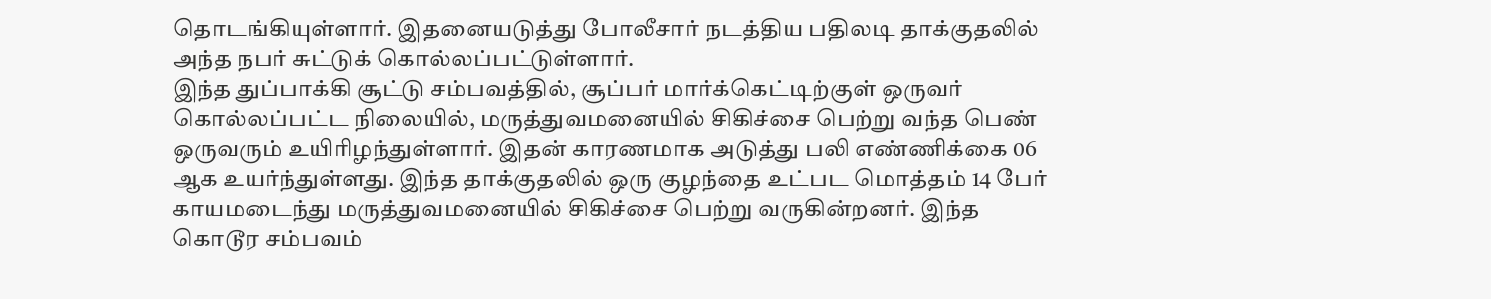தொடங்கியுள்ளார். இதனையடுத்து போலீசார் நடத்திய பதிலடி தாக்குதலில் அந்த நபர் சுட்டுக் கொல்லப்பட்டுள்ளார்.
இந்த துப்பாக்கி சூட்டு சம்பவத்தில், சூப்பர் மார்க்கெட்டிற்குள் ஒருவர் கொல்லப்பட்ட நிலையில், மருத்துவமனையில் சிகிச்சை பெற்று வந்த பெண் ஒருவரும் உயிரிழந்துள்ளார். இதன் காரணமாக அடுத்து பலி எண்ணிக்கை 06 ஆக உயர்ந்துள்ளது. இந்த தாக்குதலில் ஒரு குழந்தை உட்பட மொத்தம் 14 பேர் காயமடைந்து மருத்துவமனையில் சிகிச்சை பெற்று வருகின்றனர். இந்த கொடூர சம்பவம்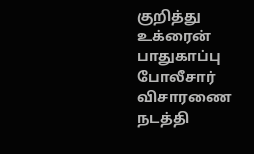குறித்து உக்ரைன் பாதுகாப்பு போலீசார் விசாரணை நடத்தி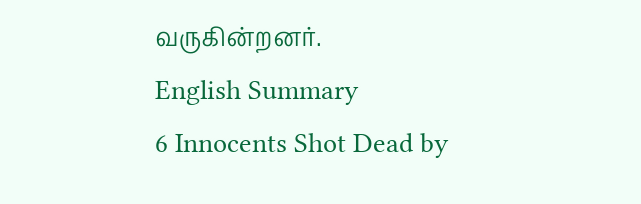வருகின்றனர்.
English Summary
6 Innocents Shot Dead by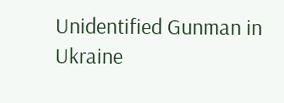Unidentified Gunman in Ukraine